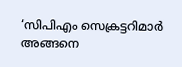‘സിപിഎം സെക്രട്ടറിമാർ അങ്ങനെ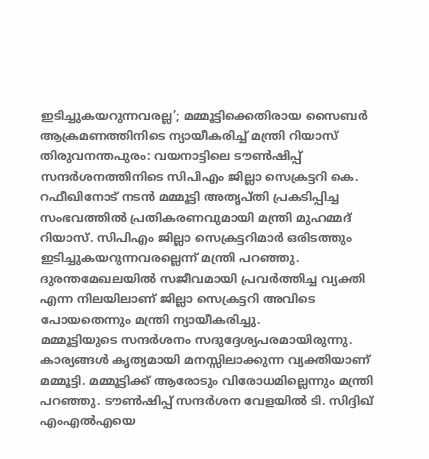ഇടിച്ചുകയറുന്നവരല്ല’; മമ്മൂട്ടിക്കെതിരായ സൈബർ ആക്രമണത്തിനിടെ ന്യായീകരിച്ച് മന്ത്രി റിയാസ്
തിരുവനന്തപുരം: വയനാട്ടിലെ ടൗൺഷിപ്പ് സന്ദർശനത്തിനിടെ സിപിഎം ജില്ലാ സെക്രട്ടറി കെ. റഫീഖിനോട് നടൻ മമ്മൂട്ടി അതൃപ്തി പ്രകടിപ്പിച്ച സംഭവത്തിൽ പ്രതികരണവുമായി മന്ത്രി മുഹമ്മദ് റിയാസ്. സിപിഎം ജില്ലാ സെക്രട്ടറിമാർ ഒരിടത്തും ഇടിച്ചുകയറുന്നവരല്ലെന്ന് മന്ത്രി പറഞ്ഞു. ദുരന്തമേഖലയിൽ സജീവമായി പ്രവർത്തിച്ച വ്യക്തി എന്ന നിലയിലാണ് ജില്ലാ സെക്രട്ടറി അവിടെ പോയതെന്നും മന്ത്രി ന്യായീകരിച്ചു.
മമ്മൂട്ടിയുടെ സന്ദർശനം സദുദ്ദേശ്യപരമായിരുന്നു. കാര്യങ്ങൾ കൃത്യമായി മനസ്സിലാക്കുന്ന വ്യക്തിയാണ് മമ്മൂട്ടി. മമ്മൂട്ടിക്ക് ആരോടും വിരോധമില്ലെന്നും മന്ത്രി പറഞ്ഞു. ടൗൺഷിപ്പ് സന്ദർശന വേളയിൽ ടി. സിദ്ദിഖ് എംഎൽഎയെ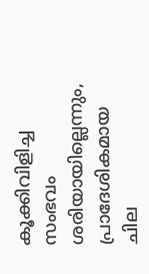കൂക്കിവിളിച്ച സംഭവം ശരിയായില്ലെന്നും, പ്രാദേശികമായ ചില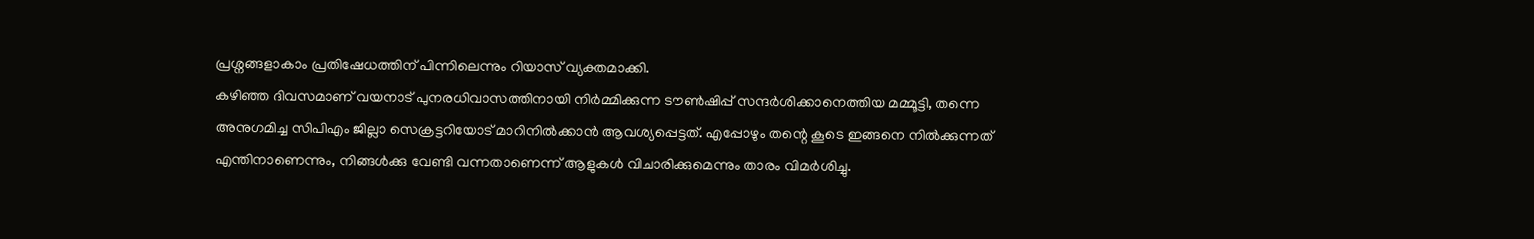പ്രശ്നങ്ങളാകാം പ്രതിഷേധത്തിന് പിന്നിലെന്നും റിയാസ് വ്യക്തമാക്കി.
കഴിഞ്ഞ ദിവസമാണ് വയനാട് പുനരധിവാസത്തിനായി നിർമ്മിക്കുന്ന ടൗൺഷിപ്പ് സന്ദർശിക്കാനെത്തിയ മമ്മൂട്ടി, തന്നെ അനുഗമിച്ച സിപിഎം ജില്ലാ സെക്രട്ടറിയോട് മാറിനിൽക്കാൻ ആവശ്യപ്പെട്ടത്. എപ്പോഴും തന്റെ കൂടെ ഇങ്ങനെ നിൽക്കുന്നത് എന്തിനാണെന്നും, നിങ്ങൾക്കു വേണ്ടി വന്നതാണെന്ന് ആളുകൾ വിചാരിക്കുമെന്നും താരം വിമർശിച്ചു.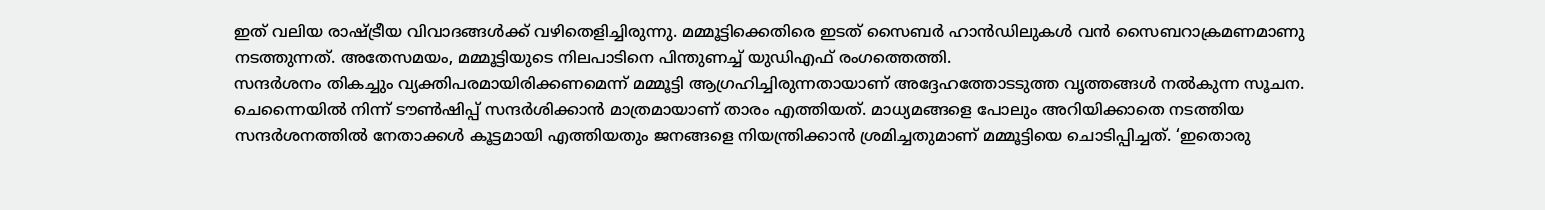ഇത് വലിയ രാഷ്ട്രീയ വിവാദങ്ങൾക്ക് വഴിതെളിച്ചിരുന്നു. മമ്മൂട്ടിക്കെതിരെ ഇടത് സൈബർ ഹാൻഡിലുകൾ വൻ സൈബറാക്രമണമാണു നടത്തുന്നത്. അതേസമയം, മമ്മൂട്ടിയുടെ നിലപാടിനെ പിന്തുണച്ച് യുഡിഎഫ് രംഗത്തെത്തി.
സന്ദർശനം തികച്ചും വ്യക്തിപരമായിരിക്കണമെന്ന് മമ്മൂട്ടി ആഗ്രഹിച്ചിരുന്നതായാണ് അദ്ദേഹത്തോടടുത്ത വൃത്തങ്ങൾ നൽകുന്ന സൂചന. ചെന്നൈയിൽ നിന്ന് ടൗൺഷിപ്പ് സന്ദർശിക്കാൻ മാത്രമായാണ് താരം എത്തിയത്. മാധ്യമങ്ങളെ പോലും അറിയിക്കാതെ നടത്തിയ സന്ദർശനത്തിൽ നേതാക്കൾ കൂട്ടമായി എത്തിയതും ജനങ്ങളെ നിയന്ത്രിക്കാൻ ശ്രമിച്ചതുമാണ് മമ്മൂട്ടിയെ ചൊടിപ്പിച്ചത്. ‘ഇതൊരു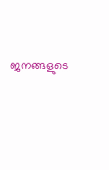ജനങ്ങളുടെ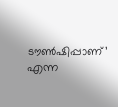ടൗൺഷിപ്പാണ്’ എന്ന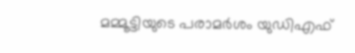മമ്മൂട്ടിയുടെ പരാമർശം യുഡിഎഫ്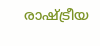രാഷ്ട്രീയ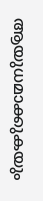ആയുധമാക്കുകയും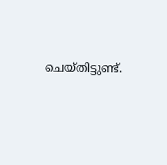ചെയ്തിട്ടുണ്ട്.